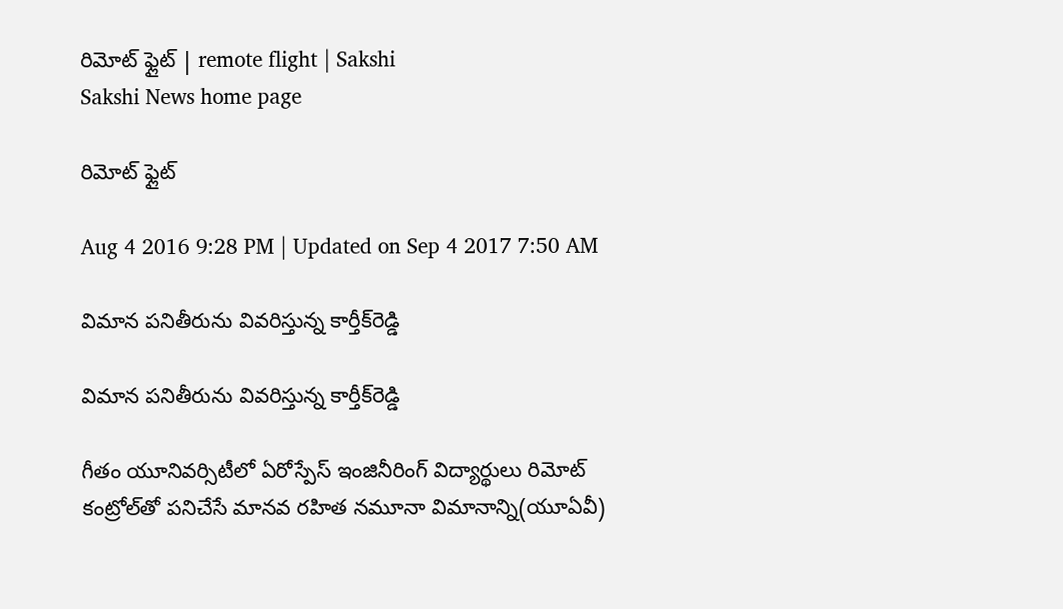రిమోట్‌ ఫ్లైట్‌ | remote flight | Sakshi
Sakshi News home page

రిమోట్‌ ఫ్లైట్‌

Aug 4 2016 9:28 PM | Updated on Sep 4 2017 7:50 AM

విమాన పనితీరును వివరిస్తున్న కార్తీక్‌రెడ్డి

విమాన పనితీరును వివరిస్తున్న కార్తీక్‌రెడ్డి

గీతం యూనివర్సిటీలో ఏరోస్పేస్‌ ఇంజినీరింగ్‌ విద్యార్థులు రిమోట్‌ కంట్రోల్‌తో పనిచేసే మానవ రహిత నమూనా విమానాన్ని(యూఏవీ)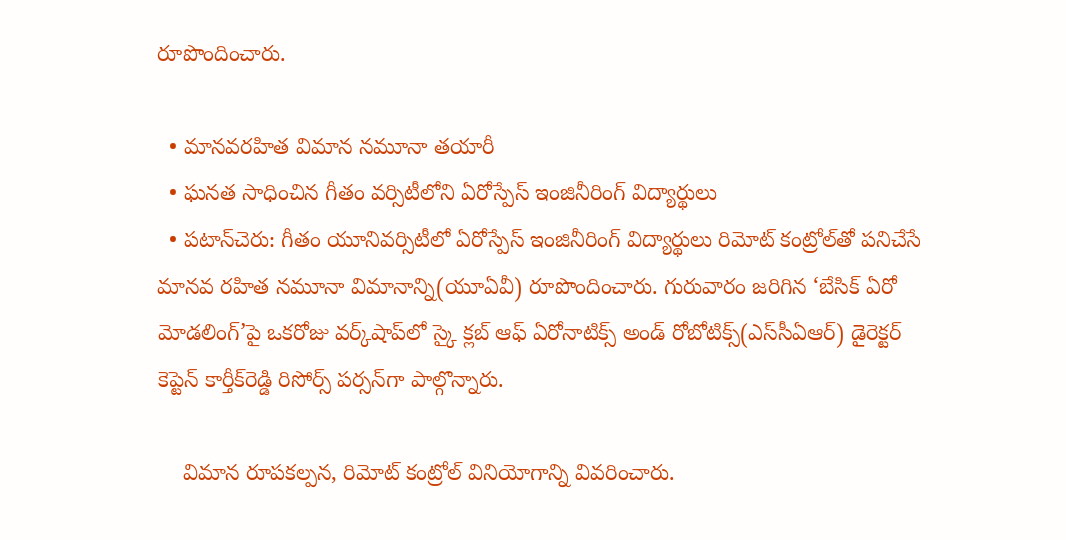రూపొందించారు.

  • మానవరహిత విమాన నమూనా తయారీ
  • ఘనత సాధించిన గీతం వర్సిటీలోని ఏరోస్పేస్‌ ఇంజినీరింగ్‌ విద్యార్థులు
  • పటాన్‌చెరు: గీతం యూనివర్సిటీలో ఏరోస్పేస్‌ ఇంజినీరింగ్‌ విద్యార్థులు రిమోట్‌ కంట్రోల్‌తో పనిచేసే మానవ రహిత నమూనా విమానాన్ని(యూఏవీ) రూపొందించారు. గురువారం జరిగిన ‘బేసిక్‌ ఏరో మోడలింగ్‌’పై ఒకరోజు వర్క్‌షాప్‌లో స్కై క్లబ్‌ ఆఫ్‌ ఏరోనాటిక్స్‌ అండ్‌ రోబోటిక్స్‌(ఎస్‌సీఏఆర్‌) డైరెక్టర్‌ కెప్టెన్‌ కార్తీక్‌రెడ్డి రిసోర్స్‌ పర్సన్‌గా పాల్గొన్నారు.

    విమాన రూపకల్పన, రిమోట్‌ కంట్రోల్ వినియోగాన్ని వివరించారు.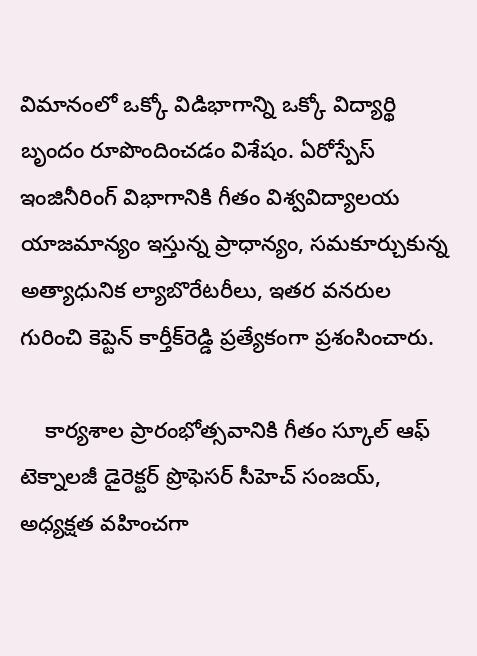విమానంలో ఒక్కో విడిభాగాన్ని ఒక్కో విద్యార్థి బృందం రూపొందించడం విశేషం. ఏరోస్పేస్‌ ఇంజినీరింగ్‌ విభాగానికి గీతం విశ్వవిద్యాలయ యాజమాన్యం ఇస్తున్న ప్రాధాన్యం, సమకూర్చుకున్న అత్యాధునిక ల్యాబొరేటరీలు, ఇతర వనరుల గురించి కెప్టెన్‌ కార్తీక్‌రెడ్డి ప్రత్యేకంగా ప్రశంసించారు.

    కార్యశాల ప్రారంభోత్సవానికి గీతం స్కూల్‌ ఆఫ్‌ టెక్నాలజీ డైరెక్టర్‌ ప్రొఫెసర్‌ సీహెచ్‌ సంజయ్‌, అధ్యక్షత వహించగా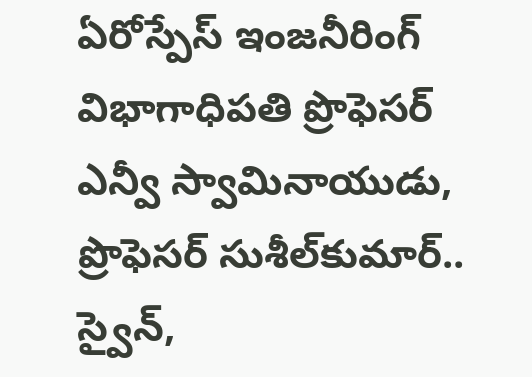ఏరోస్పేస్‌ ఇంజనీరింగ్‌ విభాగాధిపతి ప్రొఫెసర్‌ ఎన్వీ స్వామినాయుడు, ప్రొఫెసర్‌ సుశీల్‌కుమార్‌.. స్వైన్‌,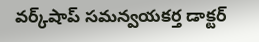వర్క్‌షాప్‌ సమన్వయకర్త డాక్టర్‌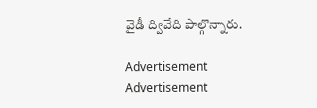వైడీ ద్వివేది పాల్గొన్నారు.

Advertisement
Advertisement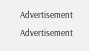Advertisement
Advertisement